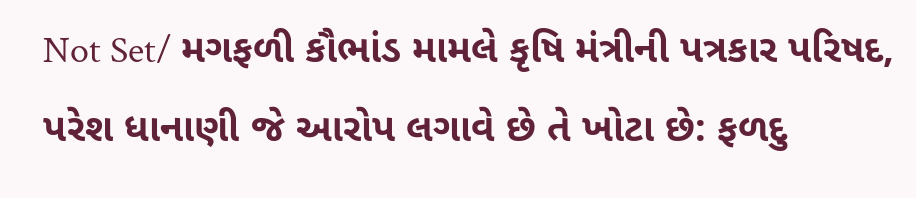Not Set/ મગફળી કૌભાંડ મામલે કૃષિ મંત્રીની પત્રકાર પરિષદ, પરેશ ધાનાણી જે આરોપ લગાવે છે તે ખોટા છે: ફળદુ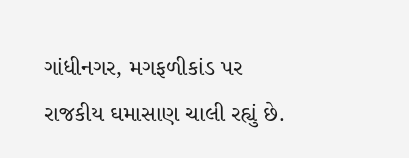ગાંધીનગર, મગફળીકાંડ પર રાજકીય ઘમાસાણ ચાલી રહ્યું છે.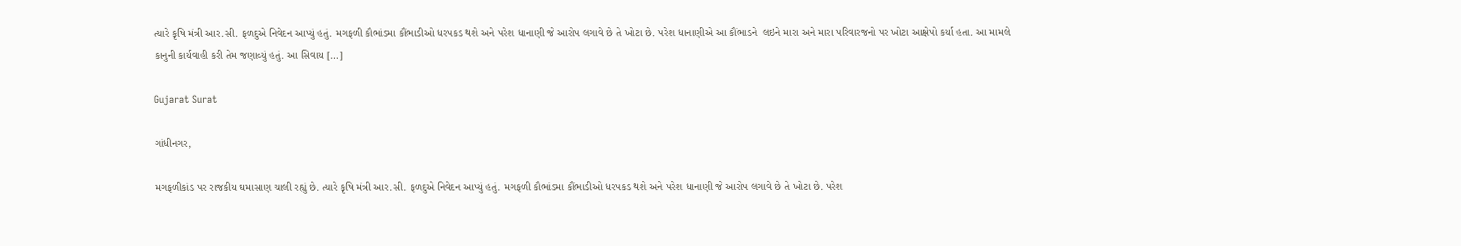ત્યારે કૃષિ મંત્રી આર.સી. ફળદુએ નિવેદન આપ્યું હતું. મગફળી કૌભાંડમા કૌંભાડીઓ ધરપકડ થશે અને પરેશ ધાનાણી જે આરોપ લગાવે છે તે ખોટા છે. પરેશ ધાનાણીએ આ કૌંભાડને  લઇને મારા અને મારા પરિવારજનો પર ખોટા આક્ષેપો કર્યા હતા. આ મામલે કાનુની કાર્યવાહી કરી તેમ જણાવ્યું હતું. આ સિવાય […]

Gujarat Surat

ગાંધીનગર,

મગફળીકાંડ પર રાજકીય ઘમાસાણ ચાલી રહ્યું છે. ત્યારે કૃષિ મંત્રી આર.સી. ફળદુએ નિવેદન આપ્યું હતું. મગફળી કૌભાંડમા કૌંભાડીઓ ધરપકડ થશે અને પરેશ ધાનાણી જે આરોપ લગાવે છે તે ખોટા છે. પરેશ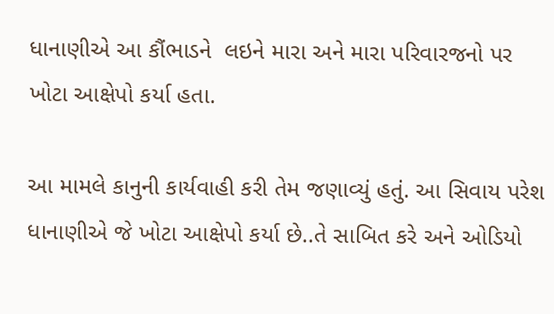ધાનાણીએ આ કૌંભાડને  લઇને મારા અને મારા પરિવારજનો પર ખોટા આક્ષેપો કર્યા હતા.

આ મામલે કાનુની કાર્યવાહી કરી તેમ જણાવ્યું હતું. આ સિવાય પરેશ ધાનાણીએ જે ખોટા આક્ષેપો કર્યા છે..તે સાબિત કરે અને ઓડિયો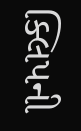ક્લિપની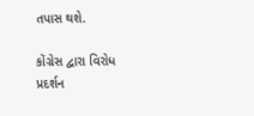તપાસ થશે.

કોંગ્રેસ દ્વારા વિરોધ પ્રદર્શન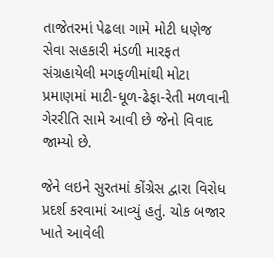તાજેતરમાં પેઢલા ગામે મોટી ધણેજ સેવા સહકારી મંડળી મારફત સંગ્રહાયેલી મગફળીમાંથી મોટા પ્રમાણમાં માટી-ધૂળ-ઢેફા-રેતી મળવાની ગેરરીતિ સામે આવી છે જેનો વિવાદ જામ્યો છે.

જેને લઇને સુરતમાં કોંગ્રેસ દ્વારા વિરોધ પ્રદર્શ કરવામાં આવ્યું હતું. ચોક બજાર ખાતે આવેલી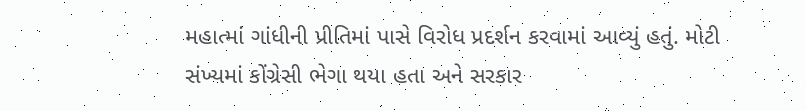મહાત્માં ગાંધીની પ્રીતિમાં પાસે વિરોધ પ્રદર્શન કરવામાં આવ્યું હતું. મોટી સંખ્યમાં કોંગ્રેસી ભેગા થયા હતા અને સરકાર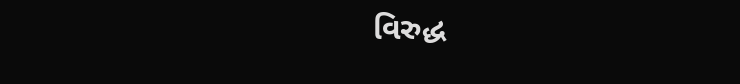વિરુદ્ધ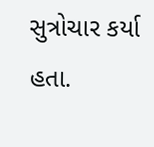સુત્રોચાર કર્યા  હતા.